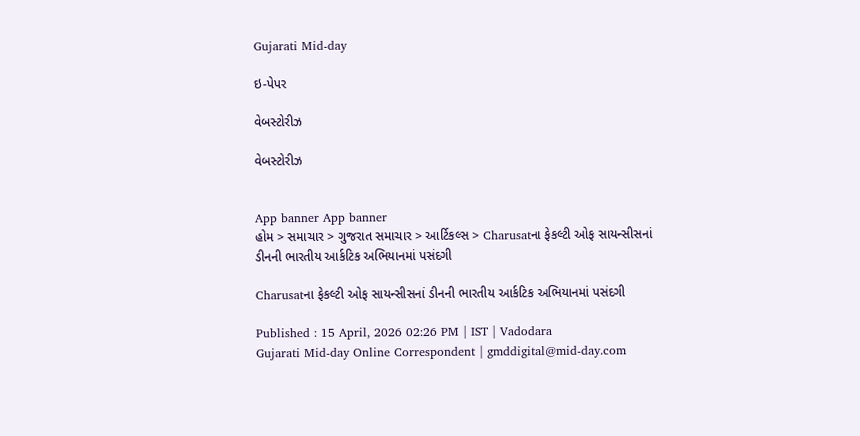Gujarati Mid-day

ઇ-પેપર

વેબસ્ટોરીઝ

વેબસ્ટોરીઝ


App banner App banner
હોમ > સમાચાર > ગુજરાત સમાચાર > આર્ટિકલ્સ > Charusatના ફેકલ્ટી ઓફ સાયન્સીસનાં ડીનની ભારતીય આર્કટિક અભિયાનમાં પસંદગી

Charusatના ફેકલ્ટી ઓફ સાયન્સીસનાં ડીનની ભારતીય આર્કટિક અભિયાનમાં પસંદગી

Published : 15 April, 2026 02:26 PM | IST | Vadodara
Gujarati Mid-day Online Correspondent | gmddigital@mid-day.com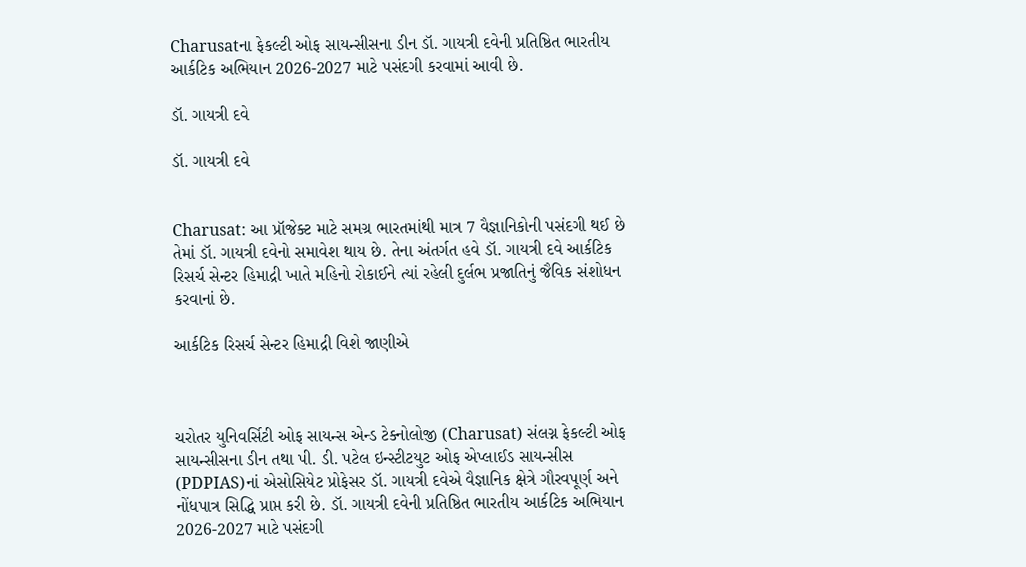Charusatના ફેકલ્ટી ઓફ સાયન્સીસના ડીન ડૉ. ગાયત્રી દવેની પ્રતિષ્ઠિત ભારતીય આર્કટિક અભિયાન 2026-2027 માટે પસંદગી કરવામાં આવી છે.

ડૉ. ગાયત્રી દવે

ડૉ. ગાયત્રી દવે


Charusat: આ પ્રૉજેક્ટ માટે સમગ્ર ભારતમાંથી માત્ર 7 વૈજ્ઞાનિકોની પસંદગી થઈ છે તેમાં ડૉ. ગાયત્રી દવેનો સમાવેશ થાય છે. તેના અંતર્ગત હવે ડૉ. ગાયત્રી દવે આર્કટિક રિસર્ચ સેન્ટર હિમાદ્રી ખાતે મહિનો રોકાઈને ત્યાં રહેલી દુર્લભ પ્રજાતિનું જૈવિક સંશોધન કરવાનાં છે.

આર્કટિક રિસર્ચ સેન્ટર હિમાદ્રી વિશે જાણીએ



ચરોતર યુનિવર્સિટી ઓફ સાયન્સ એન્ડ ટેક્નોલોજી (Charusat) સંલગ્ન ફેકલ્ટી ઓફ સાયન્સીસના ડીન તથા પી. ડી. પટેલ ઇન્સ્ટીટયુટ ઓફ એપ્લાઈડ સાયન્સીસ (PDPIAS)નાં એસોસિયેટ પ્રોફેસર ડૉ. ગાયત્રી દવેએ વૈજ્ઞાનિક ક્ષેત્રે ગૌરવપૂર્ણ અને નોંધપાત્ર સિદ્ધિ પ્રાપ્ત કરી છે. ડૉ. ગાયત્રી દવેની પ્રતિષ્ઠિત ભારતીય આર્કટિક અભિયાન 2026-2027 માટે પસંદગી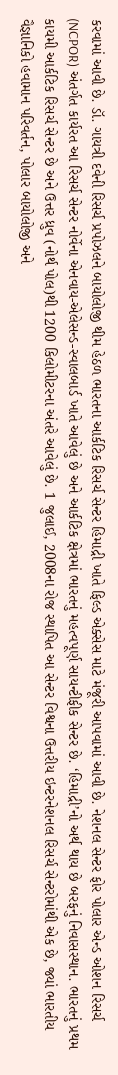કરવામાં આવી છે. ડૉ. ગાયત્રી દવેની રિસર્ચ પ્રપોઝલને બાયોલોજી થીમ હેઠળ ભારતના આર્કટિક રિસર્ચ સેન્ટર હિમાદ્રી ખાતે ફિલ્ડ એક્સેસ માટે મંજૂરી આપવામાં આવી છે. નેશનલ સેન્ટર ફોર પોલાર એન્ડ ઓશન રિસર્ચ (NCPOR) અંતર્ગત કાર્યરત આ રિસર્ચ સેન્ટર નોર્વેના એનવાય-એલેસન્ડ-સ્વાલબાર્ડ ખાતે આવેલું છે અને આર્કટિક ક્ષેત્રમાં ભારતનું મહત્વપૂર્ણ સાયન્ટીફીક સેન્ટર છે. ‘હિમાદ્રી’નો અર્થ થાય છે બરફનું નિવાસસ્થાન. ભારતનું પ્રથમ કાયમી આર્કટિક રિસર્ચ સેન્ટર છે અને ઉત્તર ધ્રુવ (નોર્થ પોલ)થી 1200 કિલોમીટરના અંતરે આવેલું છે. 1 જુલાઈ, 2008ના રોજ સ્થાપિત આ સેન્ટર વિશ્વના ઉત્તરીય ઇન્ટરનેશનલ રિસર્ચ સેન્ટરોમાંથી એક છે, જ્યાં ભારતીય વૈજ્ઞાનિકો હવામાન પરિવર્તન, પોલાર બાયોલોજી અને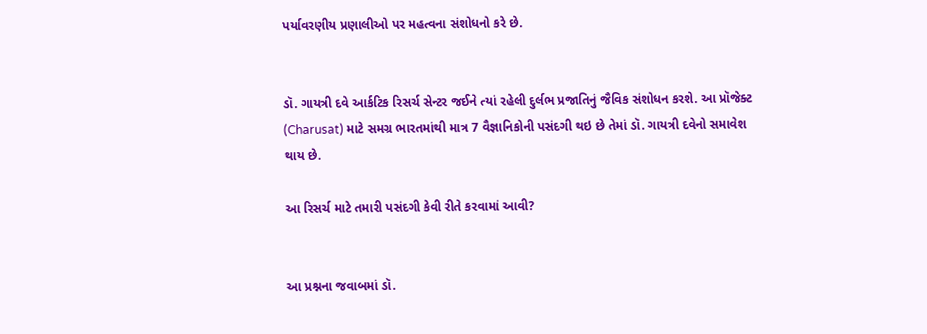પર્યાવરણીય પ્રણાલીઓ પર મહત્વના સંશોધનો કરે છે.


ડૉ. ગાયત્રી દવે આર્કટિક રિસર્ચ સેન્ટર જઈને ત્યાં રહેલી દુર્લભ પ્રજાતિનું જૈવિક સંશોધન કરશે. આ પ્રૉજેક્ટ (Charusat) માટે સમગ્ર ભારતમાંથી માત્ર 7 વૈજ્ઞાનિકોની પસંદગી થઇ છે તેમાં ડૉ. ગાયત્રી દવેનો સમાવેશ થાય છે.

આ રિસર્ચ માટે તમારી પસંદગી કેવી રીતે કરવામાં આવી?


આ પ્રશ્નના જવાબમાં ડૉ.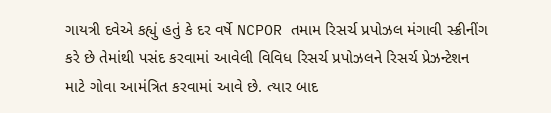ગાયત્રી દવેએ કહ્યું હતું કે દર વર્ષે NCPOR તમામ રિસર્ચ પ્રપોઝલ મંગાવી સ્ક્રીનીંગ કરે છે તેમાંથી પસંદ કરવામાં આવેલી વિવિધ રિસર્ચ પ્રપોઝલને રિસર્ચ પ્રેઝન્ટેશન માટે ગોવા આમંત્રિત કરવામાં આવે છે. ત્યાર બાદ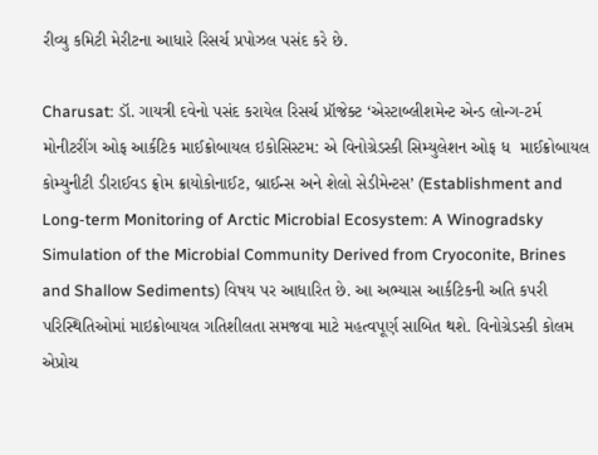રીવ્યુ કમિટી મેરીટના આધારે રિસર્ચ પ્રપોઝલ પસંદ કરે છે.

Charusat: ડૉ. ગાયત્રી દવેનો પસંદ કરાયેલ રિસર્ચ પ્રૉજેક્ટ ‘એસ્ટાબ્લીશમેન્ટ એન્ડ લોન્ગ-ટર્મ મોનીટરીંગ ઓફ આર્કટિક માઈક્રોબાયલ ઇકોસિસ્ટમ: એ વિનોગ્રેડસ્કી સિમ્યુલેશન ઓફ ધ  માઈક્રોબાયલ કોમ્યુનીટી ડીરાઈવડ ફ્રોમ ક્રાયોકોનાઈટ, બ્રાઈન્સ અને શેલો સેડીમેન્ટસ’ (Establishment and Long-term Monitoring of Arctic Microbial Ecosystem: A Winogradsky Simulation of the Microbial Community Derived from Cryoconite, Brines and Shallow Sediments) વિષય પર આધારિત છે. આ અભ્યાસ આર્કટિકની અતિ કપરી પરિસ્થિતિઓમાં માઇક્રોબાયલ ગતિશીલતા સમજવા માટે મહત્વપૂર્ણ સાબિત થશે. વિનોગ્રેડસ્કી કોલમ એપ્રોચ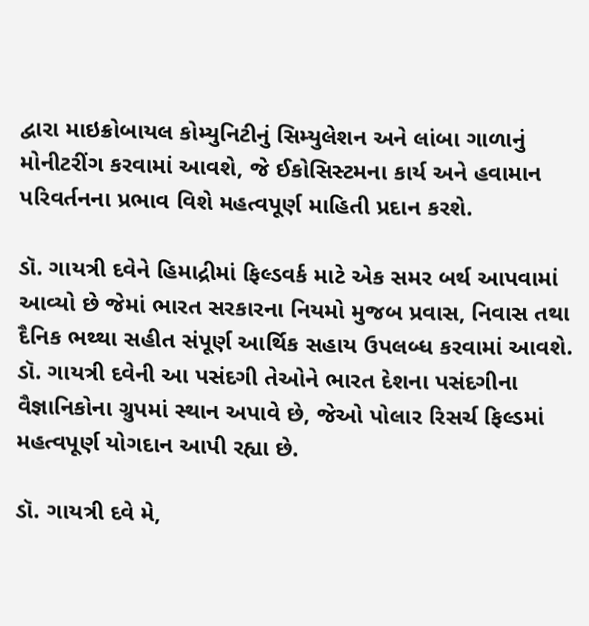દ્વારા માઇક્રોબાયલ કોમ્યુનિટીનું સિમ્યુલેશન અને લાંબા ગાળાનું  મોનીટરીંગ કરવામાં આવશે, જે ઈકોસિસ્ટમના કાર્ય અને હવામાન પરિવર્તનના પ્રભાવ વિશે મહત્વપૂર્ણ માહિતી પ્રદાન કરશે.

ડૉ. ગાયત્રી દવેને હિમાદ્રીમાં ફિલ્ડવર્ક માટે એક સમર બર્થ આપવામાં આવ્યો છે જેમાં ભારત સરકારના નિયમો મુજબ પ્રવાસ, નિવાસ તથા દૈનિક ભથ્થા સહીત સંપૂર્ણ આર્થિક સહાય ઉપલબ્ધ કરવામાં આવશે. ડૉ. ગાયત્રી દવેની આ પસંદગી તેઓને ભારત દેશના પસંદગીના વૈજ્ઞાનિકોના ગ્રુપમાં સ્થાન અપાવે છે, જેઓ પોલાર રિસર્ચ ફિલ્ડમાં મહત્વપૂર્ણ યોગદાન આપી રહ્યા છે.

ડૉ. ગાયત્રી દવે મે,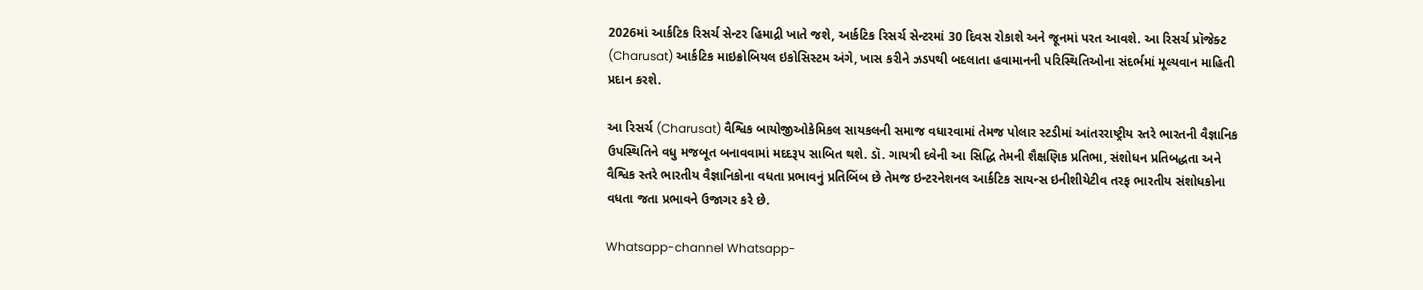2026માં આર્કટિક રિસર્ચ સેન્ટર હિમાદ્રી ખાતે જશે, આર્કટિક રિસર્ચ સેન્ટરમાં 30 દિવસ રોકાશે અને જૂનમાં પરત આવશે. આ રિસર્ચ પ્રૉજેક્ટ (Charusat) આર્કટિક માઇક્રોબિયલ ઇકોસિસ્ટમ અંગે, ખાસ કરીને ઝડપથી બદલાતા હવામાનની પરિસ્થિતિઓના સંદર્ભમાં મૂલ્યવાન માહિતી પ્રદાન કરશે.

આ રિસર્ચ (Charusat) વૈશ્વિક બાયોજીઓકેમિકલ સાયકલની સમાજ વધારવામાં તેમજ પોલાર સ્ટડીમાં આંતરરાષ્ટ્રીય સ્તરે ભારતની વૈજ્ઞાનિક ઉપસ્થિતિને વધુ મજબૂત બનાવવામાં મદદરૂપ સાબિત થશે. ડૉ. ગાયત્રી દવેની આ સિદ્ધિ તેમની શૈક્ષણિક પ્રતિભા, સંશોધન પ્રતિબદ્ધતા અને વૈશ્વિક સ્તરે ભારતીય વૈજ્ઞાનિકોના વધતા પ્રભાવનું પ્રતિબિંબ છે તેમજ ઇન્ટરનેશનલ આર્કટિક સાયન્સ ઇનીશીયેટીવ તરફ ભારતીય સંશોધકોના વધતા જતા પ્રભાવને ઉજાગર કરે છે.

Whatsapp-channel Whatsapp-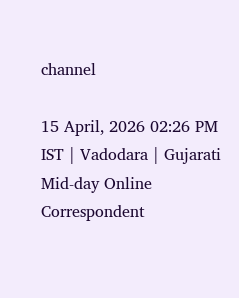channel

15 April, 2026 02:26 PM IST | Vadodara | Gujarati Mid-day Online Correspondent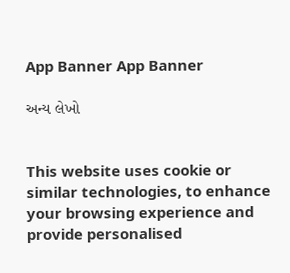App Banner App Banner

અન્ય લેખો


This website uses cookie or similar technologies, to enhance your browsing experience and provide personalised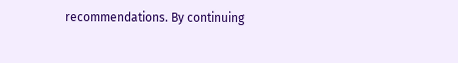recommendations. By continuing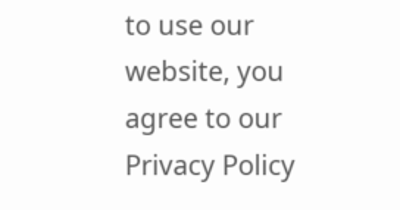to use our website, you agree to our Privacy Policy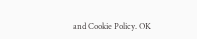and Cookie Policy. OK